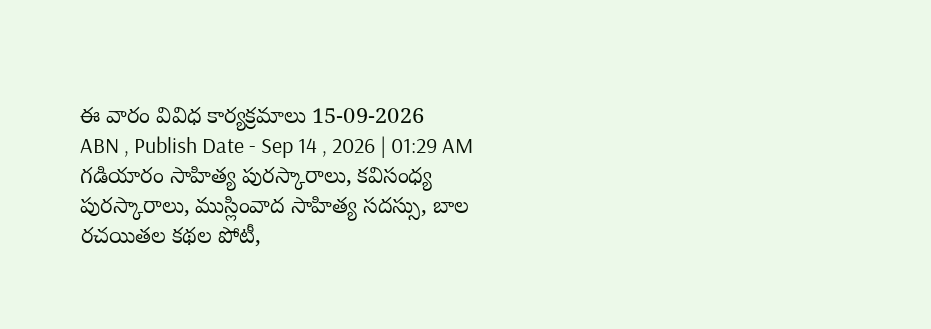ఈ వారం వివిధ కార్యక్రమాలు 15-09-2026
ABN , Publish Date - Sep 14 , 2026 | 01:29 AM
గడియారం సాహిత్య పురస్కారాలు, కవిసంధ్య పురస్కారాలు, ముస్లింవాద సాహిత్య సదస్సు, బాల రచయితల కథల పోటీ,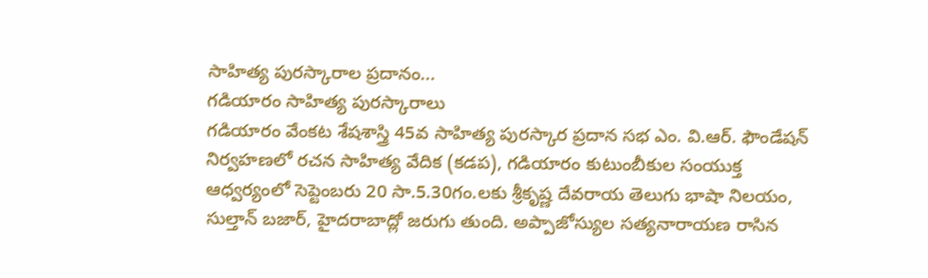సాహిత్య పురస్కారాల ప్రదానం...
గడియారం సాహిత్య పురస్కారాలు
గడియారం వేంకట శేషశాస్త్రి 45వ సాహిత్య పురస్కార ప్రదాన సభ ఎం. వి.ఆర్. ఫౌండేషన్ నిర్వహణలో రచన సాహిత్య వేదిక (కడప), గడియారం కుటుంబీకుల సంయుక్త ఆధ్వర్యంలో సెప్టెంబరు 20 సా.5.30గం.లకు శ్రీకృష్ణ దేవరాయ తెలుగు భాషా నిలయం, సుల్తాన్ బజార్, హైదరాబాద్లో జరుగు తుంది. అప్పాజోస్యుల సత్యనారాయణ రాసిన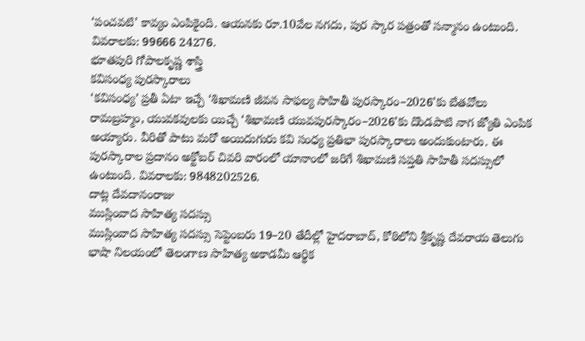‘పంచవటి’ కావ్యం ఎంపికైంది. ఆయనకు రూ.10వేల నగదు, పుర స్కార పత్రంతో సన్మానం ఉంటుంది. వివరాలకు: 99666 24276.
భూతపురి గోపాలకృష్ణ శాస్త్రి
కవిసంధ్య పురస్కారాలు
‘కవిసంధ్య’ ప్రతీ ఏటా ఇచ్చే ‘శిఖామణి జీవన సాఫల్య సాహితీ పురస్కారం–2026’కు బేతవోలు రామబ్రహ్మం, యువకవులకు యిచ్చే ‘శిఖామణి యువపురస్కారం–2026’కు దొండపాటి నాగ జ్యోతి ఎంపిక అయ్యారు. వీరితో పాటు మరో అయిదుగురు కవి సంధ్య ప్రతిభా పురస్కారాలు అందుకుంటారు. ఈ పురస్కారాల ప్రదానం అక్టోబర్ చివరి వారంలో యానాంలో జరిగే శిఖామణి సప్తతి సాహితీ సదస్సులో ఉంటుంది. వివరాలకు: 9848202526.
దాట్ల దేవదానంరాజు
ముస్లింవాద సాహిత్య సదస్సు
ముస్లింవాద సాహిత్య సదస్సు సెప్టెంబరు 19–20 తేదీల్లో హైదరాబాద్, కోఠిలోని శ్రీకృష్ణ దేవరాయ తెలుగు భాషా నిలయంలో తెలంగాణ సాహిత్య అకాడమీ ఆర్థిక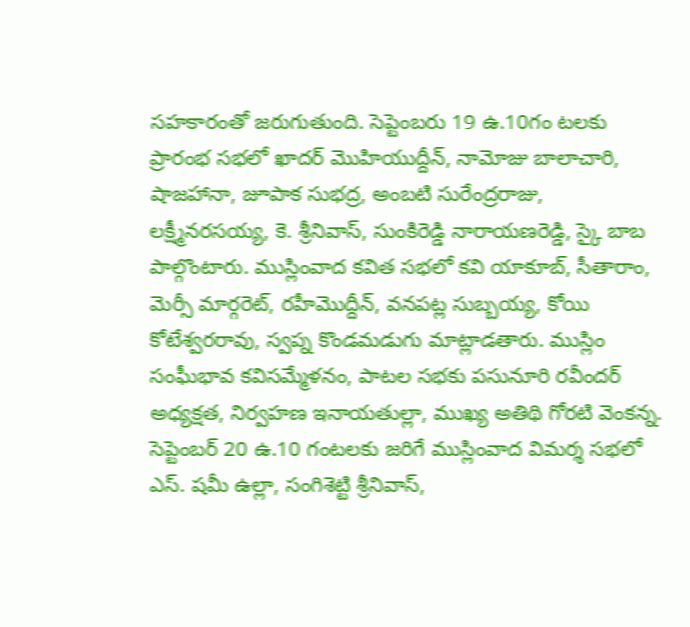సహకారంతో జరుగుతుంది. సెప్టెంబరు 19 ఉ.10గం టలకు ప్రారంభ సభలో ఖాదర్ మొహియుద్దీన్, నామోజు బాలాచారి, షాజహానా, జూపాక సుభద్ర, అంబటి సురేంద్రరాజు, లక్ష్మీనరసయ్య, కె. శ్రీనివాస్, సుంకిరెడ్డి నారాయణరెడ్డి, స్కై బాబ పాల్గొంటారు. ముస్లింవాద కవిత సభలో కవి యాకూబ్, సీతారాం, మెర్సీ మార్గరెట్, రహీమొద్దీన్, వనపట్ల సుబ్బయ్య, కోయి కోటేశ్వరరావు, స్వప్న కొండమడుగు మాట్లాడతారు. ముస్లిం సంఘీభావ కవిసమ్మేళనం, పాటల సభకు పసునూరి రవీందర్ అధ్యక్షత, నిర్వహణ ఇనాయతుల్లా, ముఖ్య అతిథి గోరటి వెంకన్న. సెప్టెంబర్ 20 ఉ.10 గంటలకు జరిగే ముస్లింవాద విమర్శ సభలో ఎస్. షమీ ఉల్లా, సంగిశెట్టి శ్రీనివాస్,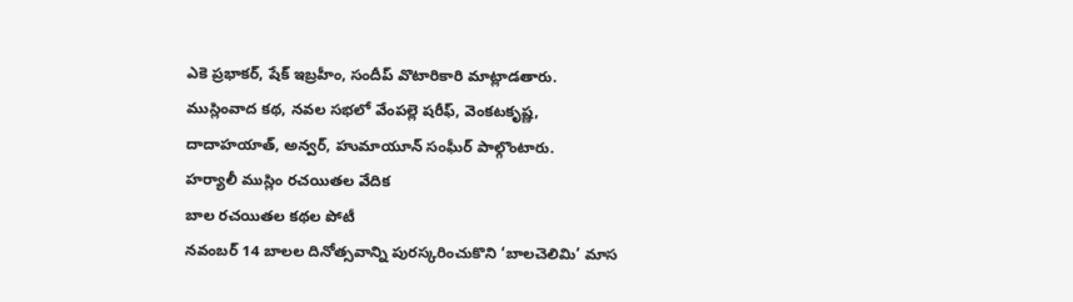ఎకె ప్రభాకర్, షేక్ ఇబ్రహీం, సందీప్ వొటారికారి మాట్లాడతారు. ముస్లింవాద కథ, నవల సభలో వేంపల్లె షరీఫ్, వెంకటకృష్ణ, దాదాహయాత్, అన్వర్, హుమాయూన్ సంఘీర్ పాల్గొంటారు.
హర్యాలీ ముస్లిం రచయితల వేదిక
బాల రచయితల కథల పోటీ
నవంబర్ 14 బాలల దినోత్సవాన్ని పురస్కరించుకొని ‘బాలచెలిమి’ మాస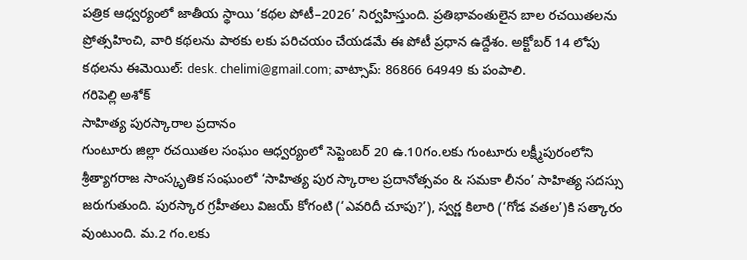పత్రిక ఆధ్వర్యంలో జాతీయ స్థాయి ‘కథల పోటీ–2026’ నిర్వహిస్తుంది. ప్రతిభావంతులైన బాల రచయితలను ప్రోత్సహించి, వారి కథలను పాఠకు లకు పరిచయం చేయడమే ఈ పోటీ ప్రధాన ఉద్దేశం. అక్టోబర్ 14 లోపు కథలను ఈమెయిల్: desk. chelimi@gmail.com; వాట్సాప్: 86866 64949 కు పంపాలి.
గరిపెల్లి అశోక్
సాహిత్య పురస్కారాల ప్రదానం
గుంటూరు జిల్లా రచయితల సంఘం ఆధ్వర్యంలో సెప్టెంబర్ 20 ఉ.10గం.లకు గుంటూరు లక్ష్మీపురంలోని శ్రీత్యాగరాజ సాంస్కృతిక సంఘంలో ‘సాహిత్య పుర స్కారాల ప్రదానోత్సవం & సమకా లీనం’ సాహిత్య సదస్సు జరుగుతుంది. పురస్కార గ్రహీతలు విజయ్ కోగంటి (‘ఎవరిదీ చూపు?’), స్వర్ణ కిలారి (‘గోడ వతల’)కి సత్కారం వుంటుంది. మ.2 గం.లకు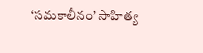‘సమకాలీనం’ సాహిత్య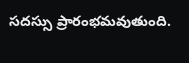సదస్సు ప్రారంభమవుతుంది.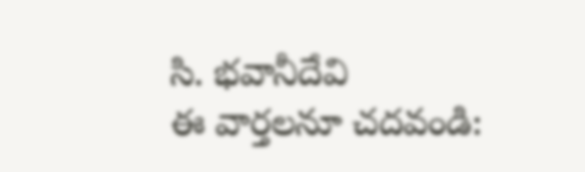సి. భవానీదేవి
ఈ వార్తలనూ చదవండి: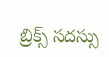బ్రిక్స్ సదస్సు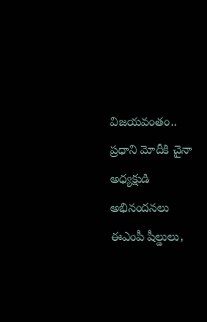విజయవంతం.. ప్రధాని మోదీకి చైనా అధ్యక్షుడి అభినందనలు
ఈఎంపీ షీల్డులు,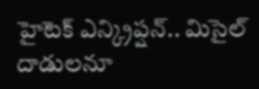హైటెక్ ఎన్క్రిప్షన్.. మిసైల్ దాడులనూ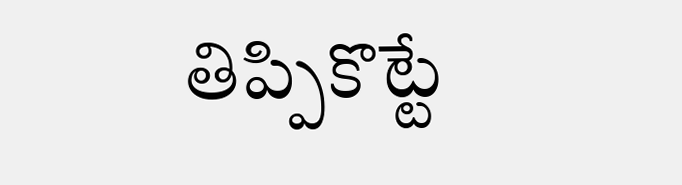తిప్పికొట్టే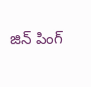జిన్ పింగ్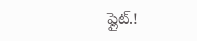ఫ్లైట్.!